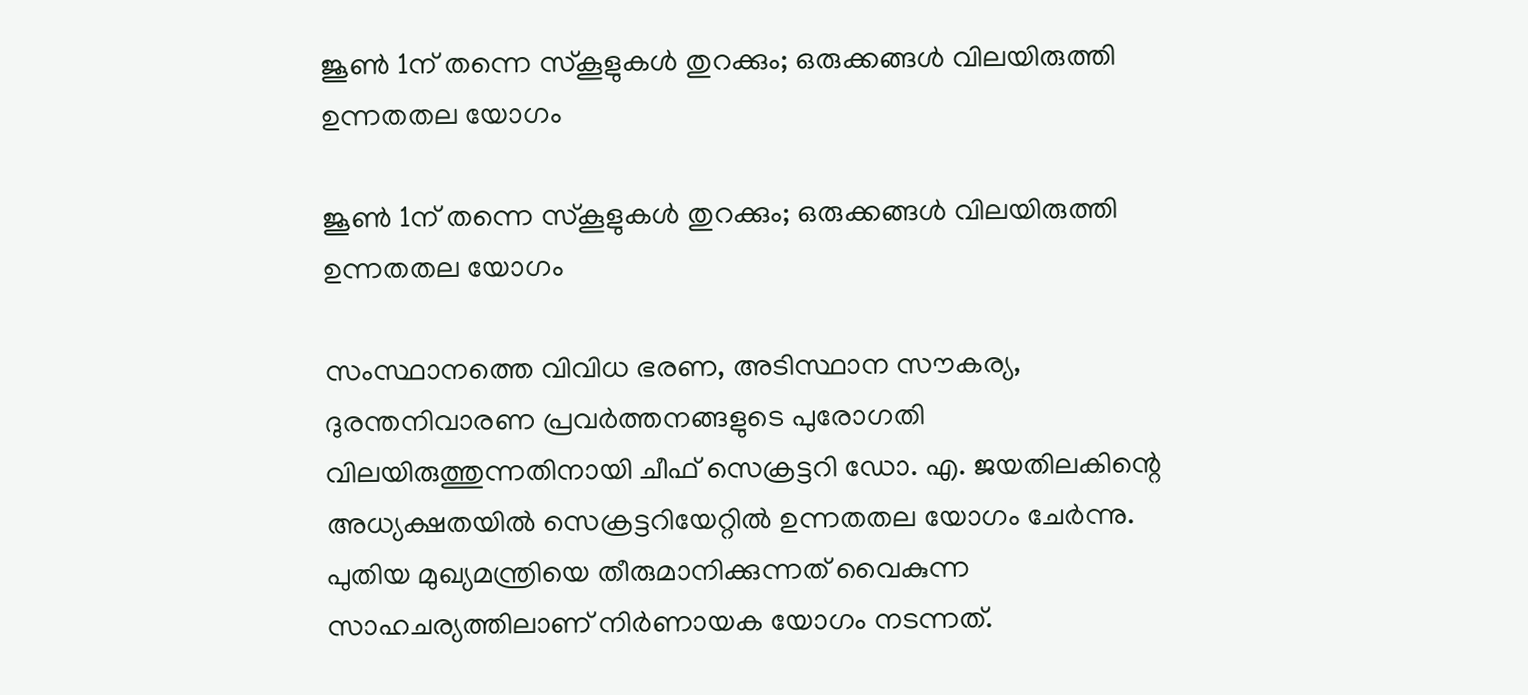ജൂൺ 1ന് തന്നെ സ്‌കൂളുകൾ തുറക്കും; ഒരുക്കങ്ങൾ വിലയിരുത്തി ഉന്നതതല യോഗം

ജൂൺ 1ന് തന്നെ സ്‌കൂളുകൾ തുറക്കും; ഒരുക്കങ്ങൾ വിലയിരുത്തി ഉന്നതതല യോഗം

സംസ്ഥാനത്തെ വിവിധ ഭരണ, അടിസ്ഥാന സൗകര്യ, ദുരന്തനിവാരണ പ്രവർത്തനങ്ങളുടെ പുരോഗതി വിലയിരുത്തുന്നതിനായി ചീഫ് സെക്രട്ടറി ഡോ. എ. ജയതിലകിന്റെ അധ്യക്ഷതയിൽ സെക്രട്ടറിയേറ്റിൽ ഉന്നതതല യോഗം ചേർന്നു. പുതിയ മുഖ്യമന്ത്രിയെ തീരുമാനിക്കുന്നത് വൈകുന്ന സാഹചര്യത്തിലാണ് നിർണായക യോഗം നടന്നത്.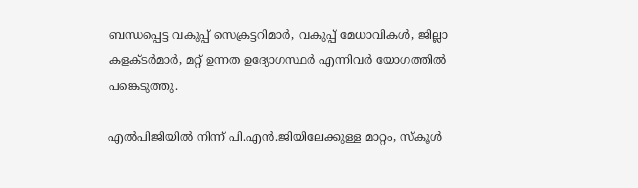ബന്ധപ്പെട്ട വകുപ്പ് സെക്രട്ടറിമാർ, വകുപ്പ് മേധാവികൾ, ജില്ലാ കളക്ടർമാർ, മറ്റ് ഉന്നത ഉദ്യോഗസ്ഥർ എന്നിവർ യോഗത്തിൽ പങ്കെടുത്തു.

എൽപിജിയിൽ നിന്ന് പി.എൻ.ജിയിലേക്കുള്ള മാറ്റം, സ്കൂൾ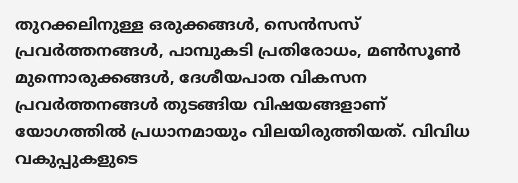തുറക്കലിനുള്ള ഒരുക്കങ്ങൾ, സെൻസസ് പ്രവർത്തനങ്ങൾ, പാമ്പുകടി പ്രതിരോധം, മൺസൂൺ മുന്നൊരുക്കങ്ങൾ, ദേശീയപാത വികസന പ്രവർത്തനങ്ങൾ തുടങ്ങിയ വിഷയങ്ങളാണ് യോഗത്തിൽ പ്രധാനമായും വിലയിരുത്തിയത്. വിവിധ വകുപ്പുകളുടെ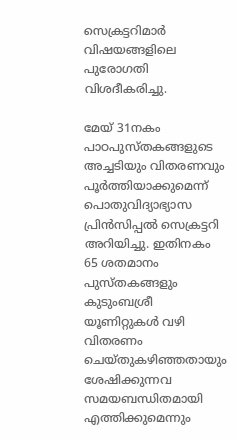സെക്രട്ടറിമാർ വിഷയങ്ങളിലെ പുരോഗതി വിശദീകരിച്ചു.

മേയ് 31നകം പാഠപുസ്തകങ്ങളുടെ അച്ചടിയും വിതരണവും പൂർത്തിയാക്കുമെന്ന് പൊതുവിദ്യാഭ്യാസ പ്രിൻസിപ്പൽ സെക്രട്ടറി അറിയിച്ചു. ഇതിനകം 65 ശതമാനം പുസ്തകങ്ങളും കുടുംബശ്രീ യൂണിറ്റുകൾ വഴി വിതരണം ചെയ്തുകഴിഞ്ഞതായും ശേഷിക്കുന്നവ സമയബന്ധിതമായി എത്തിക്കുമെന്നും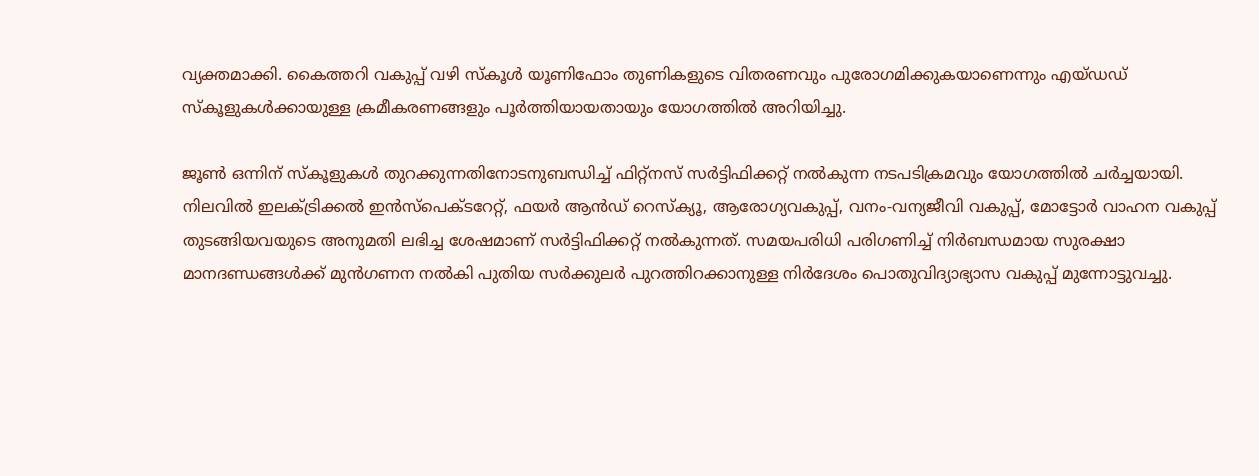വ്യക്തമാക്കി. കൈത്തറി വകുപ്പ് വഴി സ്കൂൾ യൂണിഫോം തുണികളുടെ വിതരണവും പുരോഗമിക്കുകയാണെന്നും എയ്ഡഡ് സ്കൂളുകൾക്കായുള്ള ക്രമീകരണങ്ങളും പൂർത്തിയായതായും യോഗത്തിൽ അറിയിച്ചു.

ജൂൺ ഒന്നിന് സ്കൂളുകൾ തുറക്കുന്നതിനോടനുബന്ധിച്ച് ഫിറ്റ്‌നസ് സർട്ടിഫിക്കറ്റ് നൽകുന്ന നടപടിക്രമവും യോഗത്തിൽ ചർച്ചയായി. നിലവിൽ ഇലക്ട്രിക്കൽ ഇൻസ്‌പെക്ടറേറ്റ്, ഫയർ ആൻഡ് റെസ്‌ക്യൂ, ആരോഗ്യവകുപ്പ്, വനം-വന്യജീവി വകുപ്പ്, മോട്ടോർ വാഹന വകുപ്പ് തുടങ്ങിയവയുടെ അനുമതി ലഭിച്ച ശേഷമാണ് സർട്ടിഫിക്കറ്റ് നൽകുന്നത്. സമയപരിധി പരിഗണിച്ച് നിർബന്ധമായ സുരക്ഷാ മാനദണ്ഡങ്ങൾക്ക് മുൻഗണന നൽകി പുതിയ സർക്കുലർ പുറത്തിറക്കാനുള്ള നിർദേശം പൊതുവിദ്യാഭ്യാസ വകുപ്പ് മുന്നോട്ടുവച്ചു.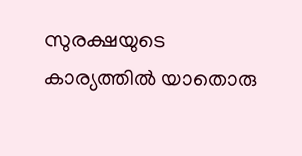സുരക്ഷയുടെ കാര്യത്തിൽ യാതൊരു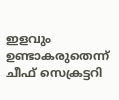ഇളവും ഉണ്ടാകരുതെന്ന് ചീഫ് സെക്രട്ടറി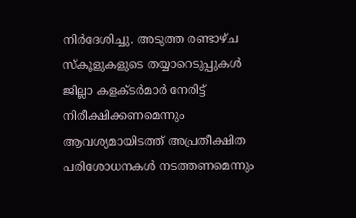നിർദേശിച്ചു. അടുത്ത രണ്ടാഴ്ച സ്കൂളുകളുടെ തയ്യാറെടുപ്പുകൾ ജില്ലാ കളക്ടർമാർ നേരിട്ട് നിരീക്ഷിക്കണമെന്നും ആവശ്യമായിടത്ത് അപ്രതീക്ഷിത പരിശോധനകൾ നടത്തണമെന്നും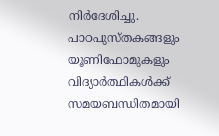നിർദേശിച്ചു. പാഠപുസ്തകങ്ങളും യൂണിഫോമുകളും വിദ്യാർത്ഥികൾക്ക് സമയബന്ധിതമായി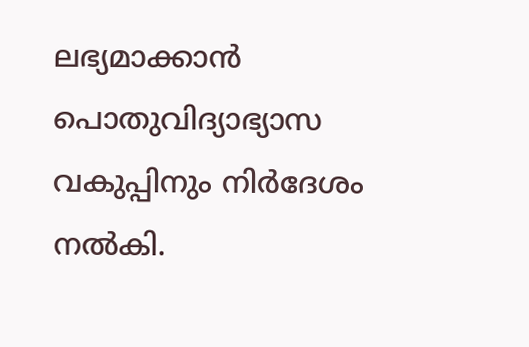ലഭ്യമാക്കാൻ പൊതുവിദ്യാഭ്യാസ വകുപ്പിനും നിർദേശം നൽകി.